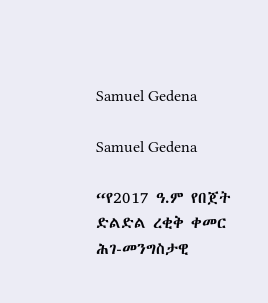Samuel Gedena

Samuel Gedena

“የ2017 ዓ.ም የበጀት ድልድል ረቂቅ ቀመር ሕገ-መንግስታዊ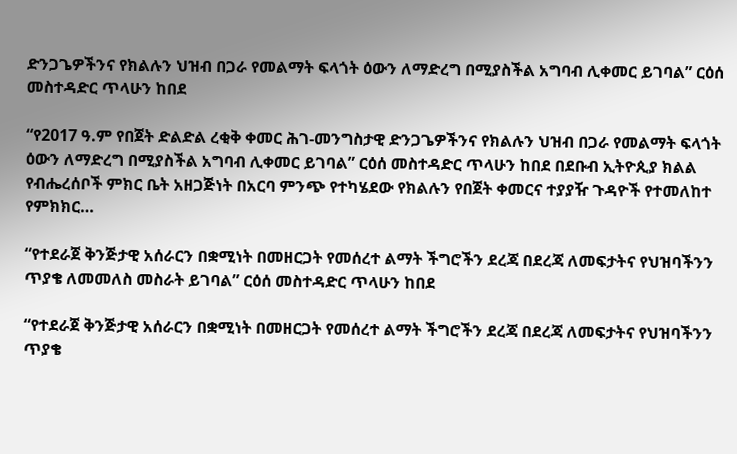ድንጋጌዎችንና የክልሉን ህዝብ በጋራ የመልማት ፍላጎት ዕውን ለማድረግ በሚያስችል አግባብ ሊቀመር ይገባል” ርዕሰ መስተዳድር ጥላሁን ከበደ

“የ2017 ዓ.ም የበጀት ድልድል ረቂቅ ቀመር ሕገ-መንግስታዊ ድንጋጌዎችንና የክልሉን ህዝብ በጋራ የመልማት ፍላጎት ዕውን ለማድረግ በሚያስችል አግባብ ሊቀመር ይገባል” ርዕሰ መስተዳድር ጥላሁን ከበደ በደቡብ ኢትዮጲያ ክልል የብሔረሰቦች ምክር ቤት አዘጋጅነት በአርባ ምንጭ የተካሄደው የክልሉን የበጀት ቀመርና ተያያዥ ጉዳዮች የተመለከተ የምክክር…

“የተደራጀ ቅንጅታዊ አሰራርን በቋሚነት በመዘርጋት የመሰረተ ልማት ችግሮችን ደረጃ በደረጃ ለመፍታትና የህዝባችንን ጥያቄ ለመመለስ መስራት ይገባል” ርዕሰ መስተዳድር ጥላሁን ከበደ

“የተደራጀ ቅንጅታዊ አሰራርን በቋሚነት በመዘርጋት የመሰረተ ልማት ችግሮችን ደረጃ በደረጃ ለመፍታትና የህዝባችንን ጥያቄ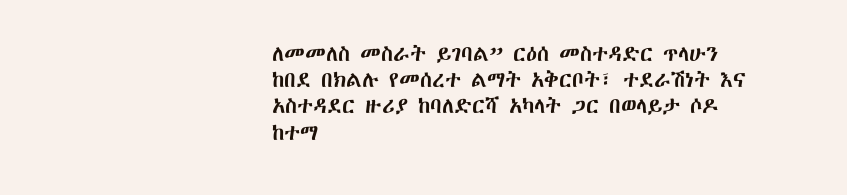ለመመለስ መስራት ይገባል” ርዕሰ መስተዳድር ጥላሁን ከበደ በክልሉ የመሰረተ ልማት አቅርቦት፣ ተደራሽነት እና አስተዳደር ዙሪያ ከባለድርሻ አካላት ጋር በወላይታ ሶዶ ከተማ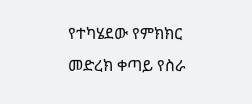የተካሄደው የምክክር መድረክ ቀጣይ የስራ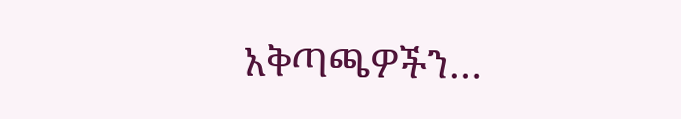አቅጣጫዎችን…